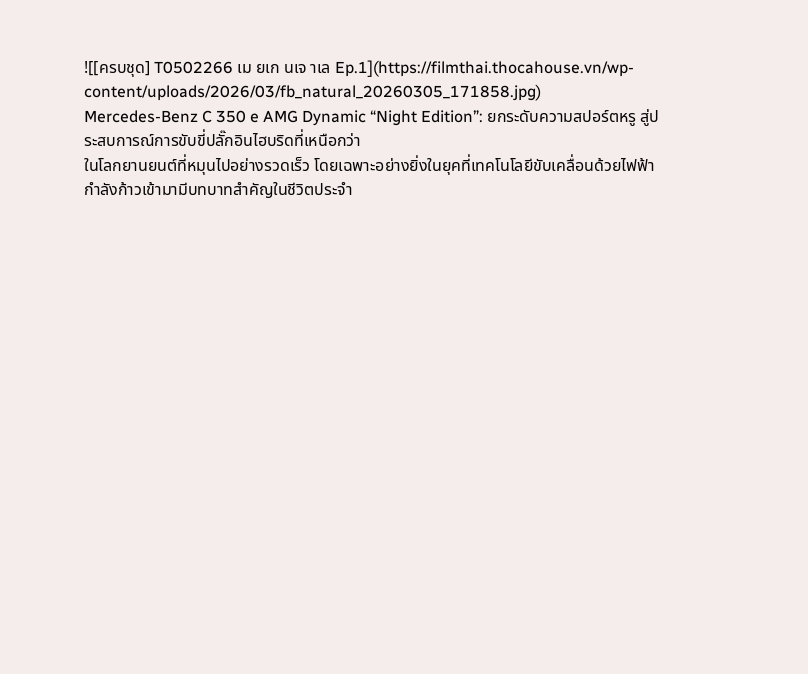![[ครบชุด] T0502266 เม ยเก นเจ าเล Ep.1](https://filmthai.thocahouse.vn/wp-content/uploads/2026/03/fb_natural_20260305_171858.jpg)
Mercedes-Benz C 350 e AMG Dynamic “Night Edition”: ยกระดับความสปอร์ตหรู สู่ประสบการณ์การขับขี่ปลั๊กอินไฮบริดที่เหนือกว่า
ในโลกยานยนต์ที่หมุนไปอย่างรวดเร็ว โดยเฉพาะอย่างยิ่งในยุคที่เทคโนโลยีขับเคลื่อนด้วยไฟฟ้ากำลังก้าวเข้ามามีบทบาทสำคัญในชีวิตประจำ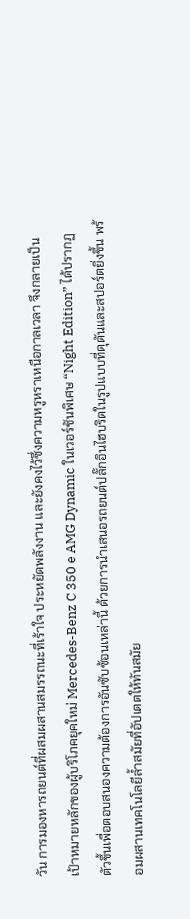วัน การมองหารถยนต์ที่ผสมผสานสมรรถนะที่เร้าใจ ประหยัดพลังงาน และยังคงไว้ซึ่งความหรูหราเหนือกาลเวลา จึงกลายเป็นเป้าหมายหลักของผู้บริโภคยุคใหม่ Mercedes-Benz C 350 e AMG Dynamic ในเวอร์ชันพิเศษ “Night Edition” ได้ปรากฏตัวขึ้นเพื่อตอบสนองความต้องการอันซับซ้อนเหล่านี้ ด้วยการนำเสนอรถยนต์ปลั๊กอินไฮบริดในรูปแบบที่ดุดันและสปอร์ตยิ่งขึ้น พร้อมผสานเทคโนโลยีล้ำสมัยที่อัปเดตให้ทันสมัย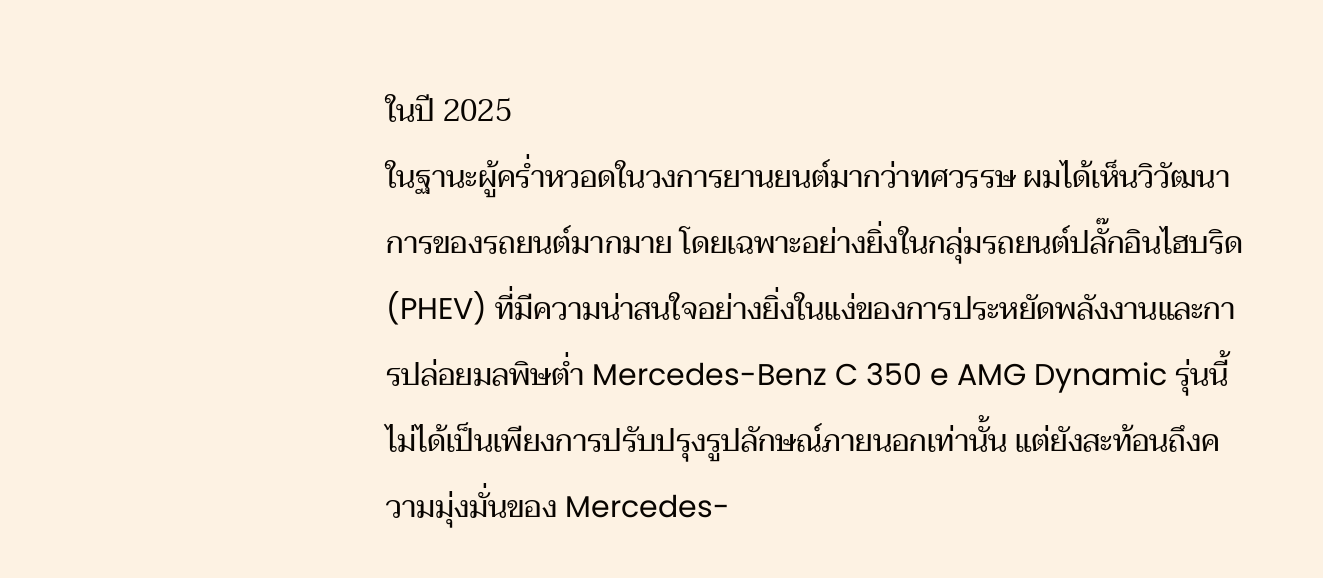ในปี 2025
ในฐานะผู้คร่ำหวอดในวงการยานยนต์มากว่าทศวรรษ ผมได้เห็นวิวัฒนาการของรถยนต์มากมาย โดยเฉพาะอย่างยิ่งในกลุ่มรถยนต์ปลั๊กอินไฮบริด (PHEV) ที่มีความน่าสนใจอย่างยิ่งในแง่ของการประหยัดพลังงานและการปล่อยมลพิษต่ำ Mercedes-Benz C 350 e AMG Dynamic รุ่นนี้ ไม่ได้เป็นเพียงการปรับปรุงรูปลักษณ์ภายนอกเท่านั้น แต่ยังสะท้อนถึงความมุ่งมั่นของ Mercedes-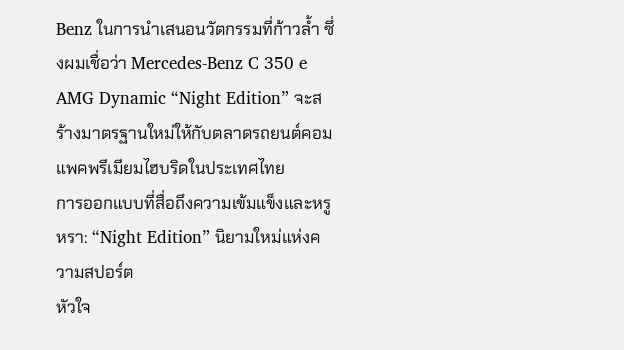Benz ในการนำเสนอนวัตกรรมที่ก้าวล้ำ ซึ่งผมเชื่อว่า Mercedes-Benz C 350 e AMG Dynamic “Night Edition” จะสร้างมาตรฐานใหม่ให้กับตลาดรถยนต์คอมแพคพรีเมียมไฮบริดในประเทศไทย
การออกแบบที่สื่อถึงความเข้มแข็งและหรูหรา: “Night Edition” นิยามใหม่แห่งความสปอร์ต
หัวใจ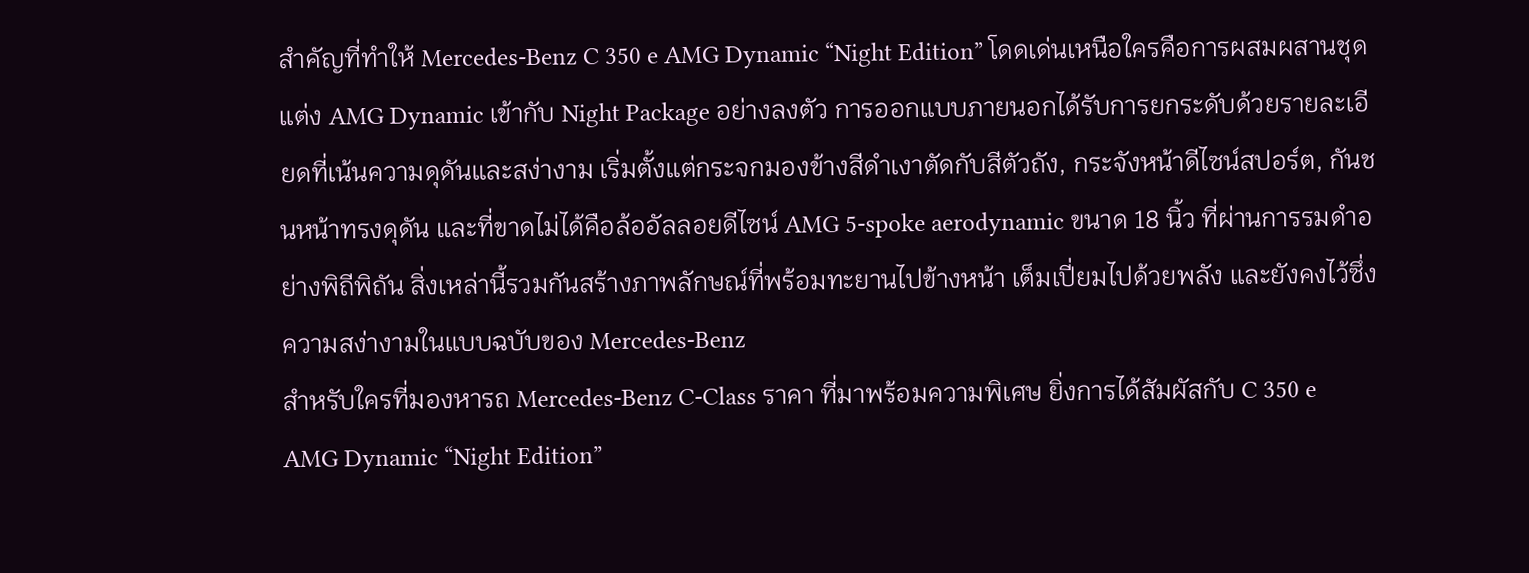สำคัญที่ทำให้ Mercedes-Benz C 350 e AMG Dynamic “Night Edition” โดดเด่นเหนือใครคือการผสมผสานชุดแต่ง AMG Dynamic เข้ากับ Night Package อย่างลงตัว การออกแบบภายนอกได้รับการยกระดับด้วยรายละเอียดที่เน้นความดุดันและสง่างาม เริ่มตั้งแต่กระจกมองข้างสีดำเงาตัดกับสีตัวถัง, กระจังหน้าดีไซน์สปอร์ต, กันชนหน้าทรงดุดัน และที่ขาดไม่ได้คือล้ออัลลอยดีไซน์ AMG 5-spoke aerodynamic ขนาด 18 นิ้ว ที่ผ่านการรมดำอย่างพิถีพิถัน สิ่งเหล่านี้รวมกันสร้างภาพลักษณ์ที่พร้อมทะยานไปข้างหน้า เต็มเปี่ยมไปด้วยพลัง และยังคงไว้ซึ่งความสง่างามในแบบฉบับของ Mercedes-Benz
สำหรับใครที่มองหารถ Mercedes-Benz C-Class ราคา ที่มาพร้อมความพิเศษ ยิ่งการได้สัมผัสกับ C 350 e AMG Dynamic “Night Edition”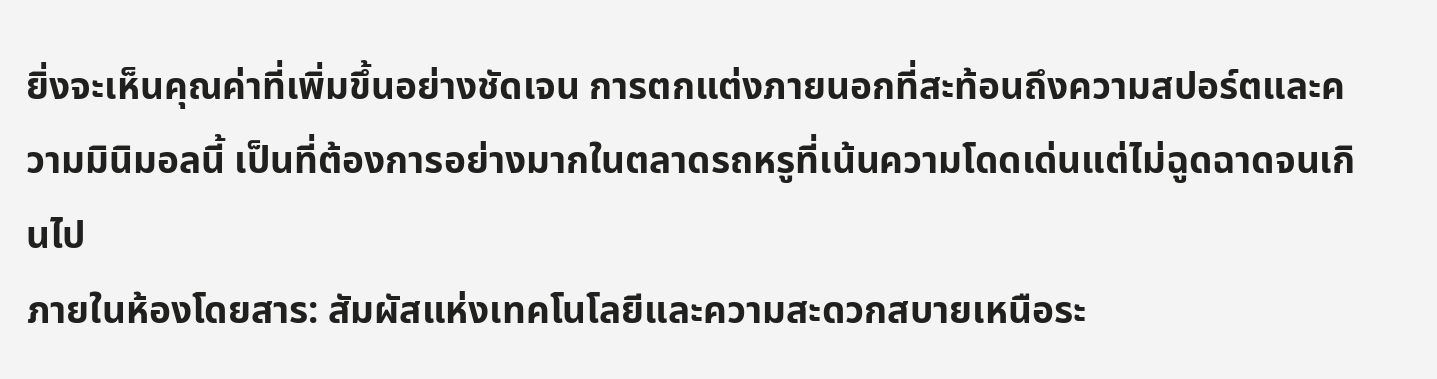ยิ่งจะเห็นคุณค่าที่เพิ่มขึ้นอย่างชัดเจน การตกแต่งภายนอกที่สะท้อนถึงความสปอร์ตและความมินิมอลนี้ เป็นที่ต้องการอย่างมากในตลาดรถหรูที่เน้นความโดดเด่นแต่ไม่ฉูดฉาดจนเกินไป
ภายในห้องโดยสาร: สัมผัสแห่งเทคโนโลยีและความสะดวกสบายเหนือระ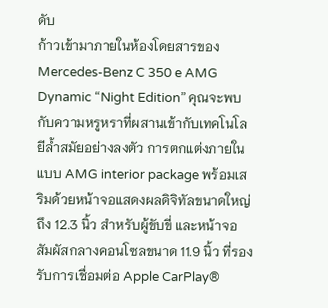ดับ
ก้าวเข้ามาภายในห้องโดยสารของ Mercedes-Benz C 350 e AMG Dynamic “Night Edition” คุณจะพบกับความหรูหราที่ผสานเข้ากับเทคโนโลยีล้ำสมัยอย่างลงตัว การตกแต่งภายในแบบ AMG interior package พร้อมเสริมด้วยหน้าจอแสดงผลดิจิทัลขนาดใหญ่ถึง 12.3 นิ้ว สำหรับผู้ขับขี่ และหน้าจอสัมผัสกลางคอนโซลขนาด 11.9 นิ้ว ที่รองรับการเชื่อมต่อ Apple CarPlay®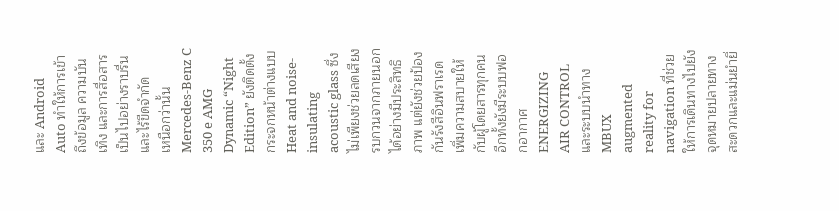และ Android Auto ทำให้การเข้าถึงข้อมูล ความบันเทิง และการสื่อสารเป็นไปอย่างราบรื่นและไร้ขีดจำกัด
เหนือกว่านั้น Mercedes-Benz C 350 e AMG Dynamic “Night Edition” ยังติดตั้งกระจกหน้าต่างแบบ Heat and noise-insulating acoustic glass ซึ่งไม่เพียงช่วยลดเสียงรบกวนจากภายนอกได้อย่างมีประสิทธิภาพ แต่ยังช่วยป้องกันรังสีอินฟราเรด เพิ่มความสบายให้กับผู้โดยสารทุกคน อีกทั้งยังมีระบบฟอกอากาศ ENERGIZING AIR CONTROL และระบบนำทาง MBUX augmented reality for navigation ที่ช่วยให้การเดินทางไปยังจุดหมายปลายทางสะดวกและแม่นยำยิ่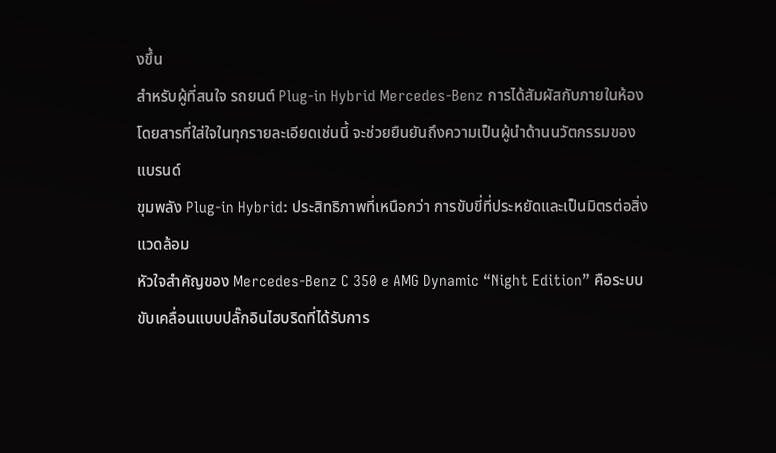งขึ้น
สำหรับผู้ที่สนใจ รถยนต์ Plug-in Hybrid Mercedes-Benz การได้สัมผัสกับภายในห้องโดยสารที่ใส่ใจในทุกรายละเอียดเช่นนี้ จะช่วยยืนยันถึงความเป็นผู้นำด้านนวัตกรรมของแบรนด์
ขุมพลัง Plug-in Hybrid: ประสิทธิภาพที่เหนือกว่า การขับขี่ที่ประหยัดและเป็นมิตรต่อสิ่งแวดล้อม
หัวใจสำคัญของ Mercedes-Benz C 350 e AMG Dynamic “Night Edition” คือระบบขับเคลื่อนแบบปลั๊กอินไฮบริดที่ได้รับการ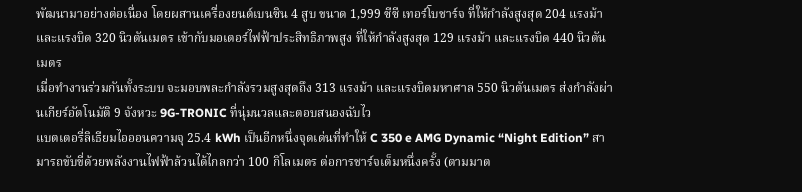พัฒนามาอย่างต่อเนื่อง โดยผสานเครื่องยนต์เบนซิน 4 สูบ ขนาด 1,999 ซีซี เทอร์โบชาร์จ ที่ให้กำลังสูงสุด 204 แรงม้า และแรงบิด 320 นิวตันเมตร เข้ากับมอเตอร์ไฟฟ้าประสิทธิภาพสูง ที่ให้กำลังสูงสุด 129 แรงม้า และแรงบิด 440 นิวตันเมตร
เมื่อทำงานร่วมกันทั้งระบบ จะมอบพละกำลังรวมสูงสุดถึง 313 แรงม้า และแรงบิดมหาศาล 550 นิวตันเมตร ส่งกำลังผ่านเกียร์อัตโนมัติ 9 จังหวะ 9G-TRONIC ที่นุ่มนวลและตอบสนองฉับไว
แบตเตอรี่ลิเธียมไอออนความจุ 25.4 kWh เป็นอีกหนึ่งจุดเด่นที่ทำให้ C 350 e AMG Dynamic “Night Edition” สามารถขับขี่ด้วยพลังงานไฟฟ้าล้วนได้ไกลกว่า 100 กิโลเมตร ต่อการชาร์จเต็มหนึ่งครั้ง (ตามมาต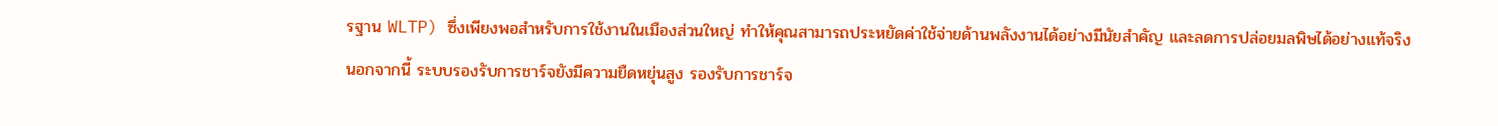รฐาน WLTP) ซึ่งเพียงพอสำหรับการใช้งานในเมืองส่วนใหญ่ ทำให้คุณสามารถประหยัดค่าใช้จ่ายด้านพลังงานได้อย่างมีนัยสำคัญ และลดการปล่อยมลพิษได้อย่างแท้จริง
นอกจากนี้ ระบบรองรับการชาร์จยังมีความยืดหยุ่นสูง รองรับการชาร์จ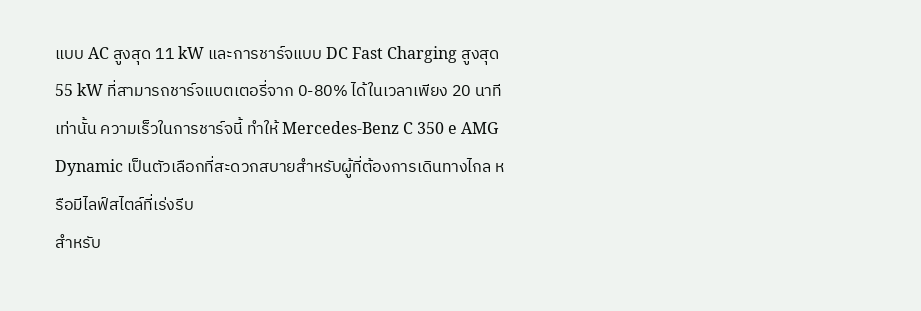แบบ AC สูงสุด 11 kW และการชาร์จแบบ DC Fast Charging สูงสุด 55 kW ที่สามารถชาร์จแบตเตอรี่จาก 0-80% ได้ในเวลาเพียง 20 นาทีเท่านั้น ความเร็วในการชาร์จนี้ ทำให้ Mercedes-Benz C 350 e AMG Dynamic เป็นตัวเลือกที่สะดวกสบายสำหรับผู้ที่ต้องการเดินทางไกล หรือมีไลฟ์สไตล์ที่เร่งรีบ
สำหรับ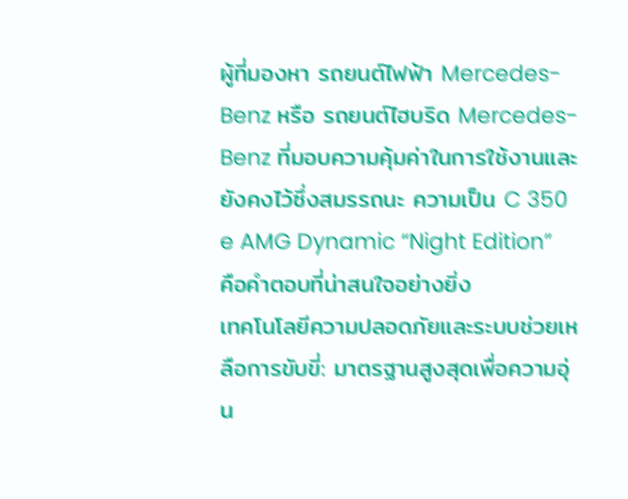ผู้ที่มองหา รถยนต์ไฟฟ้า Mercedes-Benz หรือ รถยนต์ไฮบริด Mercedes-Benz ที่มอบความคุ้มค่าในการใช้งานและยังคงไว้ซึ่งสมรรถนะ ความเป็น C 350 e AMG Dynamic “Night Edition” คือคำตอบที่น่าสนใจอย่างยิ่ง
เทคโนโลยีความปลอดภัยและระบบช่วยเหลือการขับขี่: มาตรฐานสูงสุดเพื่อความอุ่น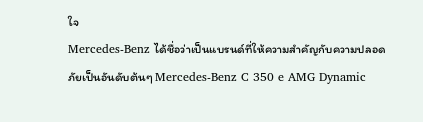ใจ
Mercedes-Benz ได้ชื่อว่าเป็นแบรนด์ที่ให้ความสำคัญกับความปลอดภัยเป็นอันดับต้นๆ Mercedes-Benz C 350 e AMG Dynamic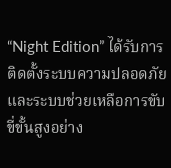“Night Edition” ได้รับการติดตั้งระบบความปลอดภัยและระบบช่วยเหลือการขับขี่ขั้นสูงอย่าง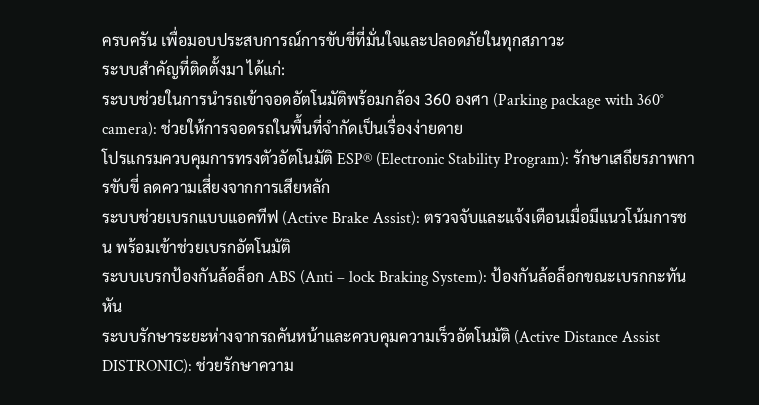ครบครัน เพื่อมอบประสบการณ์การขับขี่ที่มั่นใจและปลอดภัยในทุกสภาวะ
ระบบสำคัญที่ติดตั้งมา ได้แก่:
ระบบช่วยในการนำรถเข้าจอดอัตโนมัติพร้อมกล้อง 360 องศา (Parking package with 360° camera): ช่วยให้การจอดรถในพื้นที่จำกัดเป็นเรื่องง่ายดาย
โปรแกรมควบคุมการทรงตัวอัตโนมัติ ESP® (Electronic Stability Program): รักษาเสถียรภาพการขับขี่ ลดความเสี่ยงจากการเสียหลัก
ระบบช่วยเบรกแบบแอคทีฟ (Active Brake Assist): ตรวจจับและแจ้งเตือนเมื่อมีแนวโน้มการชน พร้อมเข้าช่วยเบรกอัตโนมัติ
ระบบเบรกป้องกันล้อล็อก ABS (Anti – lock Braking System): ป้องกันล้อล็อกขณะเบรกกะทันหัน
ระบบรักษาระยะห่างจากรถคันหน้าและควบคุมความเร็วอัตโนมัติ (Active Distance Assist DISTRONIC): ช่วยรักษาความ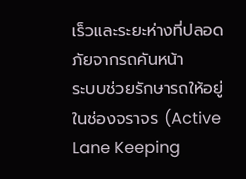เร็วและระยะห่างที่ปลอดภัยจากรถคันหน้า
ระบบช่วยรักษารถให้อยู่ในช่องจราจร (Active Lane Keeping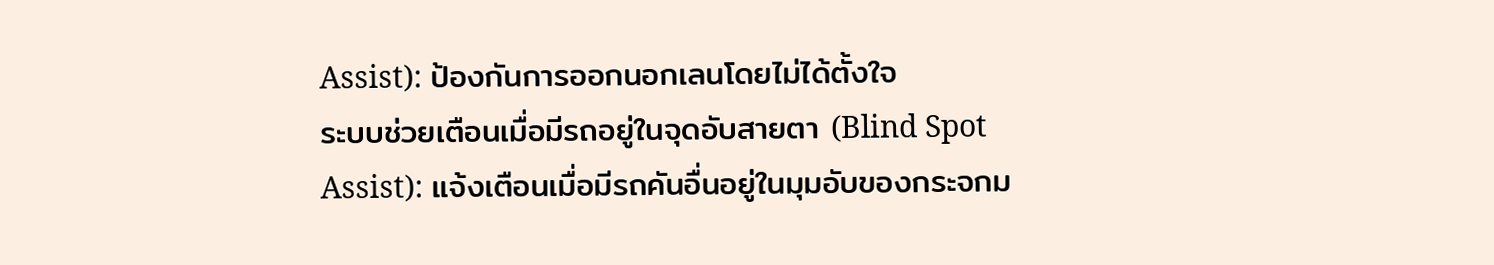Assist): ป้องกันการออกนอกเลนโดยไม่ได้ตั้งใจ
ระบบช่วยเตือนเมื่อมีรถอยู่ในจุดอับสายตา (Blind Spot Assist): แจ้งเตือนเมื่อมีรถคันอื่นอยู่ในมุมอับของกระจกม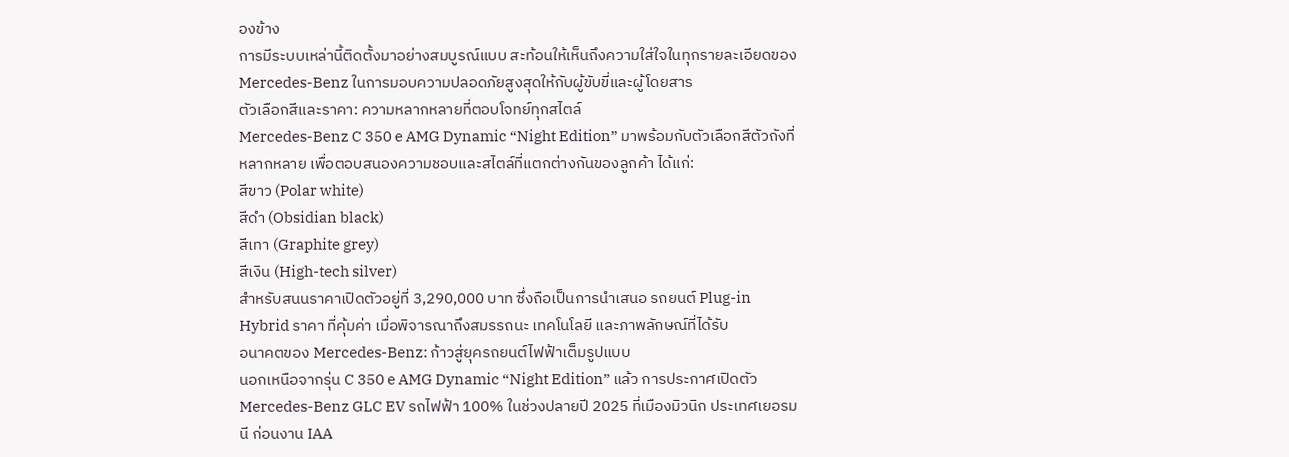องข้าง
การมีระบบเหล่านี้ติดตั้งมาอย่างสมบูรณ์แบบ สะท้อนให้เห็นถึงความใส่ใจในทุกรายละเอียดของ Mercedes-Benz ในการมอบความปลอดภัยสูงสุดให้กับผู้ขับขี่และผู้โดยสาร
ตัวเลือกสีและราคา: ความหลากหลายที่ตอบโจทย์ทุกสไตล์
Mercedes-Benz C 350 e AMG Dynamic “Night Edition” มาพร้อมกับตัวเลือกสีตัวถังที่หลากหลาย เพื่อตอบสนองความชอบและสไตล์ที่แตกต่างกันของลูกค้า ได้แก่:
สีขาว (Polar white)
สีดำ (Obsidian black)
สีเทา (Graphite grey)
สีเงิน (High-tech silver)
สำหรับสนนราคาเปิดตัวอยู่ที่ 3,290,000 บาท ซึ่งถือเป็นการนำเสนอ รถยนต์ Plug-in Hybrid ราคา ที่คุ้มค่า เมื่อพิจารณาถึงสมรรถนะ เทคโนโลยี และภาพลักษณ์ที่ได้รับ
อนาคตของ Mercedes-Benz: ก้าวสู่ยุครถยนต์ไฟฟ้าเต็มรูปแบบ
นอกเหนือจากรุ่น C 350 e AMG Dynamic “Night Edition” แล้ว การประกาศเปิดตัว Mercedes-Benz GLC EV รถไฟฟ้า 100% ในช่วงปลายปี 2025 ที่เมืองมิวนิก ประเทศเยอรมนี ก่อนงาน IAA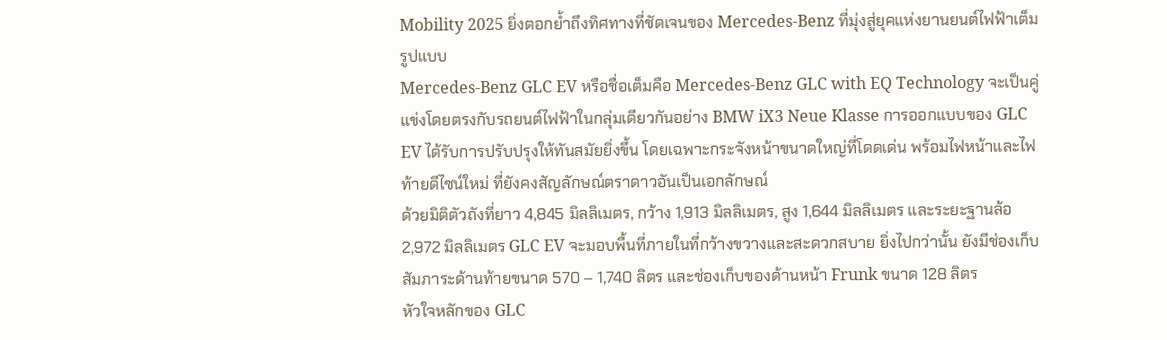Mobility 2025 ยิ่งตอกย้ำถึงทิศทางที่ชัดเจนของ Mercedes-Benz ที่มุ่งสู่ยุคแห่งยานยนต์ไฟฟ้าเต็มรูปแบบ
Mercedes-Benz GLC EV หรือชื่อเต็มคือ Mercedes-Benz GLC with EQ Technology จะเป็นคู่แข่งโดยตรงกับรถยนต์ไฟฟ้าในกลุ่มเดียวกันอย่าง BMW iX3 Neue Klasse การออกแบบของ GLC EV ได้รับการปรับปรุงให้ทันสมัยยิ่งขึ้น โดยเฉพาะกระจังหน้าขนาดใหญ่ที่โดดเด่น พร้อมไฟหน้าและไฟท้ายดีไซน์ใหม่ ที่ยังคงสัญลักษณ์ตราดาวอันเป็นเอกลักษณ์
ด้วยมิติตัวถังที่ยาว 4,845 มิลลิเมตร, กว้าง 1,913 มิลลิเมตร, สูง 1,644 มิลลิเมตร และระยะฐานล้อ 2,972 มิลลิเมตร GLC EV จะมอบพื้นที่ภายในที่กว้างขวางและสะดวกสบาย ยิ่งไปกว่านั้น ยังมีช่องเก็บสัมภาระด้านท้ายขนาด 570 – 1,740 ลิตร และช่องเก็บของด้านหน้า Frunk ขนาด 128 ลิตร
หัวใจหลักของ GLC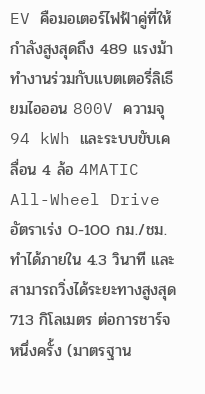EV คือมอเตอร์ไฟฟ้าคู่ที่ให้กำลังสูงสุดถึง 489 แรงม้า ทำงานร่วมกับแบตเตอรี่ลิเธียมไอออน 800V ความจุ 94 kWh และระบบขับเคลื่อน 4 ล้อ 4MATIC All-Wheel Drive อัตราเร่ง 0-100 กม./ชม. ทำได้ภายใน 4.3 วินาที และสามารถวิ่งได้ระยะทางสูงสุด 713 กิโลเมตร ต่อการชาร์จหนึ่งครั้ง (มาตรฐาน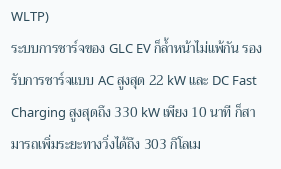WLTP)
ระบบการชาร์จของ GLC EV ก็ล้ำหน้าไม่แพ้กัน รองรับการชาร์จแบบ AC สูงสุด 22 kW และ DC Fast Charging สูงสุดถึง 330 kW เพียง 10 นาที ก็สามารถเพิ่มระยะทางวิ่งได้ถึง 303 กิโลเม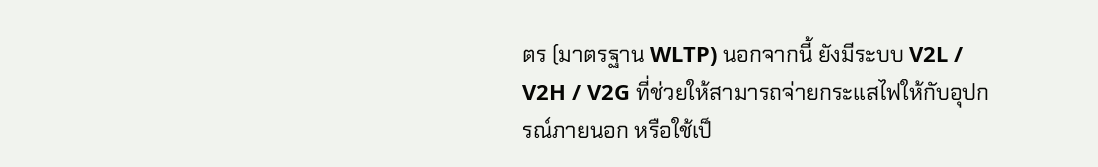ตร (มาตรฐาน WLTP) นอกจากนี้ ยังมีระบบ V2L / V2H / V2G ที่ช่วยให้สามารถจ่ายกระแสไฟให้กับอุปกรณ์ภายนอก หรือใช้เป็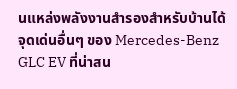นแหล่งพลังงานสำรองสำหรับบ้านได้
จุดเด่นอื่นๆ ของ Mercedes-Benz GLC EV ที่น่าสน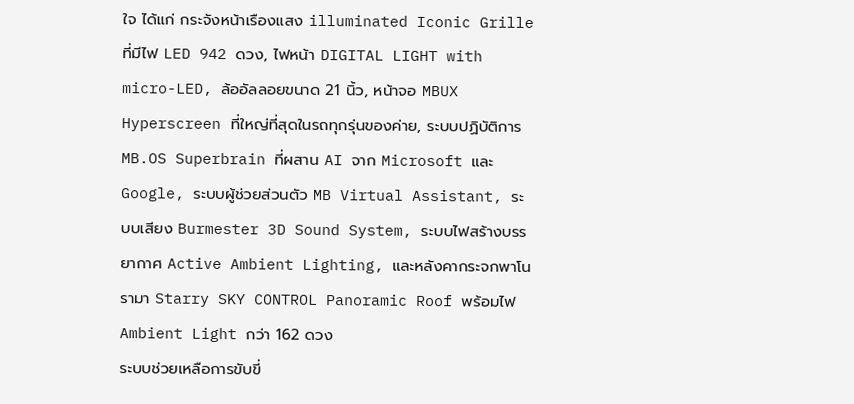ใจ ได้แก่ กระจังหน้าเรืองแสง illuminated Iconic Grille ที่มีไฟ LED 942 ดวง, ไฟหน้า DIGITAL LIGHT with micro-LED, ล้ออัลลอยขนาด 21 นิ้ว, หน้าจอ MBUX Hyperscreen ที่ใหญ่ที่สุดในรถทุกรุ่นของค่าย, ระบบปฏิบัติการ MB.OS Superbrain ที่ผสาน AI จาก Microsoft และ Google, ระบบผู้ช่วยส่วนตัว MB Virtual Assistant, ระบบเสียง Burmester 3D Sound System, ระบบไฟสร้างบรรยากาศ Active Ambient Lighting, และหลังคากระจกพาโนรามา Starry SKY CONTROL Panoramic Roof พร้อมไฟ Ambient Light กว่า 162 ดวง
ระบบช่วยเหลือการขับขี่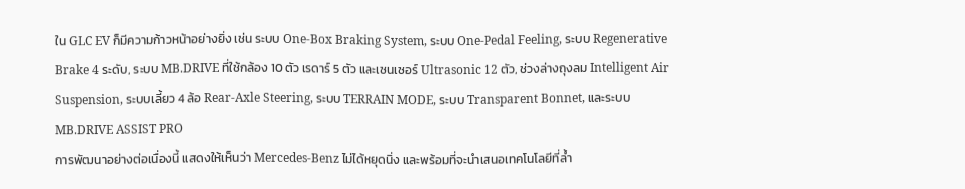ใน GLC EV ก็มีความก้าวหน้าอย่างยิ่ง เช่น ระบบ One-Box Braking System, ระบบ One-Pedal Feeling, ระบบ Regenerative Brake 4 ระดับ, ระบบ MB.DRIVE ที่ใช้กล้อง 10 ตัว เรดาร์ 5 ตัว และเซนเซอร์ Ultrasonic 12 ตัว, ช่วงล่างถุงลม Intelligent Air Suspension, ระบบเลี้ยว 4 ล้อ Rear-Axle Steering, ระบบ TERRAIN MODE, ระบบ Transparent Bonnet, และระบบ MB.DRIVE ASSIST PRO
การพัฒนาอย่างต่อเนื่องนี้ แสดงให้เห็นว่า Mercedes-Benz ไม่ได้หยุดนิ่ง และพร้อมที่จะนำเสนอเทคโนโลยีที่ล้ำ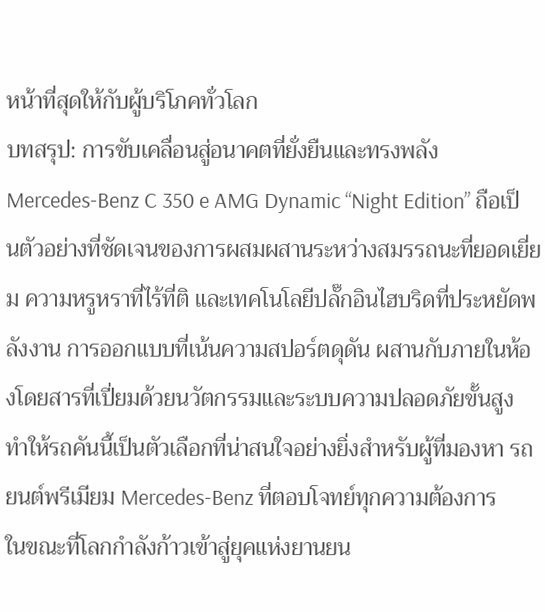หน้าที่สุดให้กับผู้บริโภคทั่วโลก
บทสรุป: การขับเคลื่อนสู่อนาคตที่ยั่งยืนและทรงพลัง
Mercedes-Benz C 350 e AMG Dynamic “Night Edition” ถือเป็นตัวอย่างที่ชัดเจนของการผสมผสานระหว่างสมรรถนะที่ยอดเยี่ยม ความหรูหราที่ไร้ที่ติ และเทคโนโลยีปลั๊กอินไฮบริดที่ประหยัดพลังงาน การออกแบบที่เน้นความสปอร์ตดุดัน ผสานกับภายในห้องโดยสารที่เปี่ยมด้วยนวัตกรรมและระบบความปลอดภัยขั้นสูง ทำให้รถคันนี้เป็นตัวเลือกที่น่าสนใจอย่างยิ่งสำหรับผู้ที่มองหา รถยนต์พรีเมียม Mercedes-Benz ที่ตอบโจทย์ทุกความต้องการ
ในขณะที่โลกกำลังก้าวเข้าสู่ยุคแห่งยานยน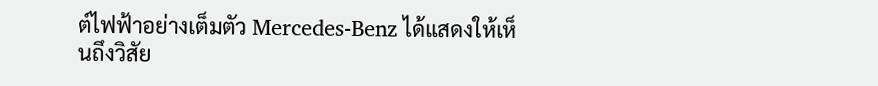ต์ไฟฟ้าอย่างเต็มตัว Mercedes-Benz ได้แสดงให้เห็นถึงวิสัย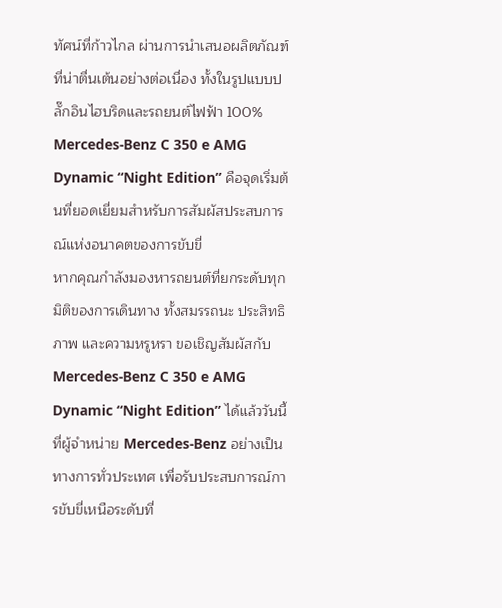ทัศน์ที่ก้าวไกล ผ่านการนำเสนอผลิตภัณฑ์ที่น่าตื่นเต้นอย่างต่อเนื่อง ทั้งในรูปแบบปลั๊กอินไฮบริดและรถยนต์ไฟฟ้า 100% Mercedes-Benz C 350 e AMG Dynamic “Night Edition” คือจุดเริ่มต้นที่ยอดเยี่ยมสำหรับการสัมผัสประสบการณ์แห่งอนาคตของการขับขี่
หากคุณกำลังมองหารถยนต์ที่ยกระดับทุกมิติของการเดินทาง ทั้งสมรรถนะ ประสิทธิภาพ และความหรูหรา ขอเชิญสัมผัสกับ Mercedes-Benz C 350 e AMG Dynamic “Night Edition” ได้แล้ววันนี้ ที่ผู้จำหน่าย Mercedes-Benz อย่างเป็นทางการทั่วประเทศ เพื่อรับประสบการณ์การขับขี่เหนือระดับที่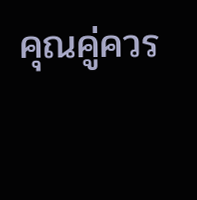คุณคู่ควร